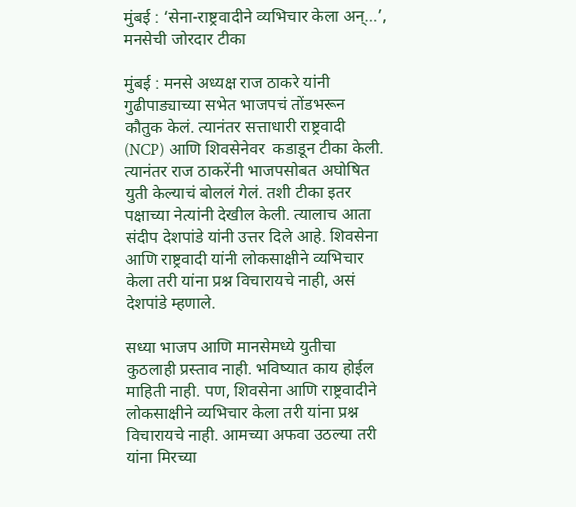मुंबई : ‘सेना-राष्ट्रवादीने व्यभिचार केला अन्…’, मनसेची जोरदार टीका

मुंबई : मनसे अध्यक्ष राज ठाकरे यांनी गुढीपाड्याच्या सभेत भाजपचं तोंडभरून कौतुक केलं. त्यानंतर सत्ताधारी राष्ट्रवादी (NCP) आणि शिवसेनेवर  कडाडून टीका केली. त्यानंतर राज ठाकरेंनी भाजपसोबत अघोषित युती केल्याचं बोललं गेलं. तशी टीका इतर पक्षाच्या नेत्यांनी देखील केली. त्यालाच आता संदीप देशपांडे यांनी उत्तर दिले आहे. शिवसेना आणि राष्ट्रवादी यांनी लोकसाक्षीने व्यभिचार केला तरी यांना प्रश्न विचारायचे नाही, असं देशपांडे म्हणाले.

सध्या भाजप आणि मानसेमध्ये युतीचा कुठलाही प्रस्ताव नाही. भविष्यात काय होईल माहिती नाही. पण, शिवसेना आणि राष्ट्रवादीने लोकसाक्षीने व्यभिचार केला तरी यांना प्रश्न विचारायचे नाही. आमच्या अफवा उठल्या तरी यांना मिरच्या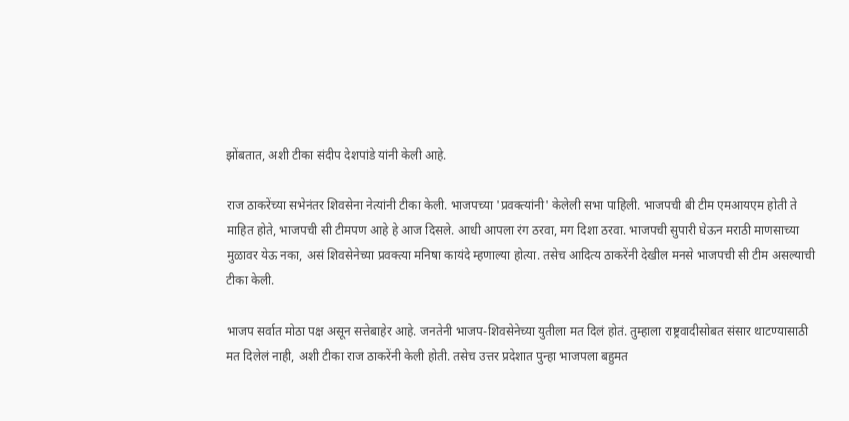झोंबतात, अशी टीका संदीप देशपांडे यांनी केली आहे.

राज ठाकरेंच्या सभेनंतर शिवसेना नेत्यांनी टीका केली. भाजपच्या 'प्रवक्त्यांनी' केलेली सभा पाहिली. भाजपची बी टीम एमआयएम होती ते माहित होते, भाजपची सी टीमपण आहे हे आज दिसले. आधी आपला रंग ठरवा, मग दिशा ठरवा. भाजपची सुपारी घेऊन मराठी माणसाच्या मुळावर येऊ नका, असं शिवसेनेच्या प्रवक्त्या मनिषा कायंदे म्हणाल्या होत्या. तसेच आदित्य ठाकरेंनी देखील मनसे भाजपची सी टीम असल्याची टीका केली.

भाजप सर्वात मोठा पक्ष असून सत्तेबाहेर आहे. जनतेनी भाजप-शिवसेनेच्या युतीला मत दिलं होतं. तुम्हाला राष्ट्रवादीसोबत संसार थाटण्यासाठी मत दिलेलं नाही, अशी टीका राज ठाकरेंनी केली होती. तसेच उत्तर प्रदेशात पुन्हा भाजपला बहुमत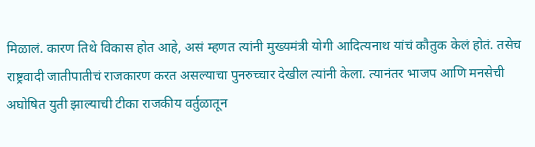मिळालं. कारण तिथे विकास होत आहे, असं म्हणत त्यांनी मुख्यमंत्री योगी आदित्यनाथ यांचं कौतुक केलं होतं. तसेच राष्ट्रवादी जातीपातीचं राजकारण करत असल्याचा पुनरुच्चार देखील त्यांनी केला. त्यानंतर भाजप आणि मनसेची अघोषित युती झाल्याची टीका राजकीय वर्तुळातून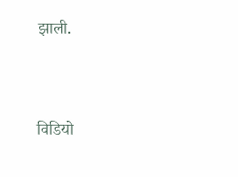झाली.



विडियो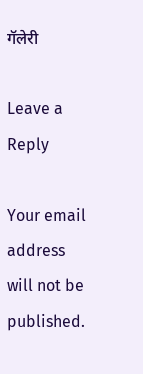गॅलेरी

Leave a Reply

Your email address will not be published.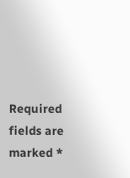Required fields are marked *